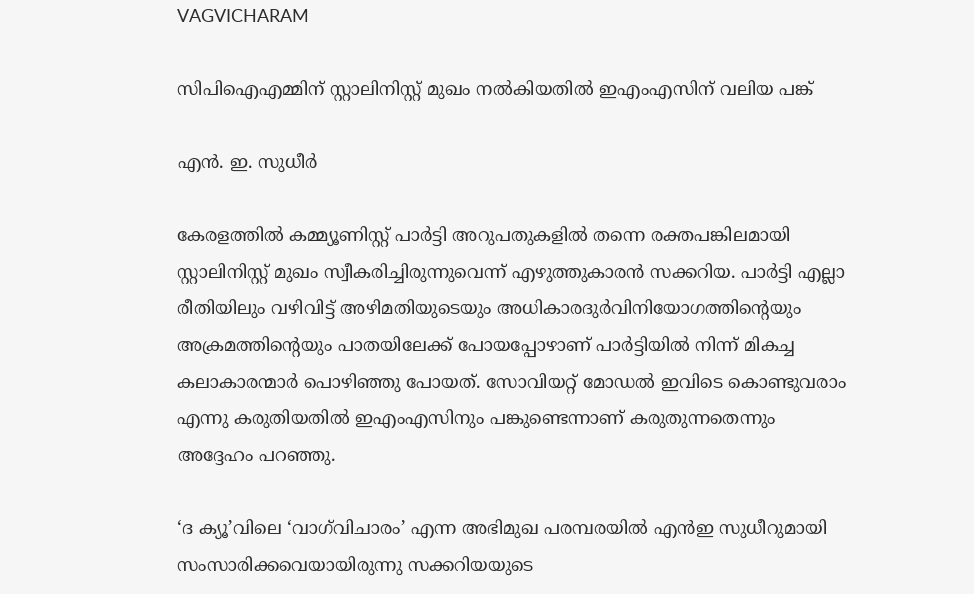VAGVICHARAM

സിപിഐഎമ്മിന് സ്റ്റാലിനിസ്റ്റ് മുഖം നല്‍കിയതില്‍ ഇഎംഎസിന് വലിയ പങ്ക്

എന്‍. ഇ. സുധീര്‍

കേരളത്തില്‍ കമ്മ്യൂണിസ്റ്റ് പാര്‍ട്ടി അറുപതുകളില്‍ തന്നെ രക്തപങ്കിലമായി സ്റ്റാലിനിസ്റ്റ് മുഖം സ്വീകരിച്ചിരുന്നുവെന്ന് എഴുത്തുകാരന്‍ സക്കറിയ. പാര്‍ട്ടി എല്ലാ രീതിയിലും വഴിവിട്ട് അഴിമതിയുടെയും അധികാരദുര്‍വിനിയോഗത്തിന്റെയും അക്രമത്തിന്റെയും പാതയിലേക്ക് പോയപ്പോഴാണ് പാര്‍ട്ടിയില്‍ നിന്ന് മികച്ച കലാകാരന്മാര്‍ പൊഴിഞ്ഞു പോയത്. സോവിയറ്റ് മോഡല്‍ ഇവിടെ കൊണ്ടുവരാം എന്നു കരുതിയതില്‍ ഇഎംഎസിനും പങ്കുണ്ടെന്നാണ് കരുതുന്നതെന്നും അദ്ദേഹം പറഞ്ഞു.

‘ദ ക്യൂ’വിലെ ‘വാഗ്‌വിചാരം’ എന്ന അഭിമുഖ പരമ്പരയില്‍ എന്‍ഇ സുധീറുമായി സംസാരിക്കവെയായിരുന്നു സക്കറിയയുടെ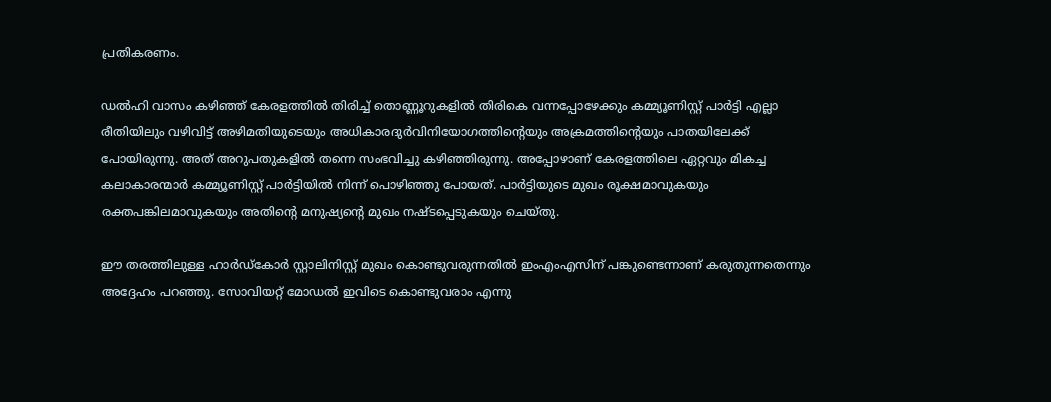പ്രതികരണം.

ഡല്‍ഹി വാസം കഴിഞ്ഞ് കേരളത്തില്‍ തിരിച്ച് തൊണ്ണൂറുകളില്‍ തിരികെ വന്നപ്പോഴേക്കും കമ്മ്യൂണിസ്റ്റ് പാര്‍ട്ടി എല്ലാ രീതിയിലും വഴിവിട്ട് അഴിമതിയുടെയും അധികാരദുര്‍വിനിയോഗത്തിന്റെയും അക്രമത്തിന്റെയും പാതയിലേക്ക് പോയിരുന്നു. അത് അറുപതുകളില്‍ തന്നെ സംഭവിച്ചു കഴിഞ്ഞിരുന്നു. അപ്പോഴാണ് കേരളത്തിലെ ഏറ്റവും മികച്ച കലാകാരന്മാര്‍ കമ്മ്യൂണിസ്റ്റ് പാര്‍ട്ടിയില്‍ നിന്ന് പൊഴിഞ്ഞു പോയത്. പാര്‍ട്ടിയുടെ മുഖം രൂക്ഷമാവുകയും രക്തപങ്കിലമാവുകയും അതിന്റെ മനുഷ്യന്റെ മുഖം നഷ്ടപ്പെടുകയും ചെയ്തു.

ഈ തരത്തിലുള്ള ഹാര്‍ഡ്‌കോര്‍ സ്റ്റാലിനിസ്റ്റ് മുഖം കൊണ്ടുവരുന്നതില്‍ ഇംഎംഎസിന് പങ്കുണ്ടെന്നാണ് കരുതുന്നതെന്നും അദ്ദേഹം പറഞ്ഞു. സോവിയറ്റ് മോഡല്‍ ഇവിടെ കൊണ്ടുവരാം എന്നു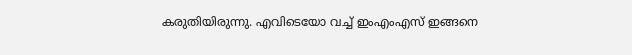കരുതിയിരുന്നു. എവിടെയോ വച്ച് ഇംഎംഎസ് ഇങ്ങനെ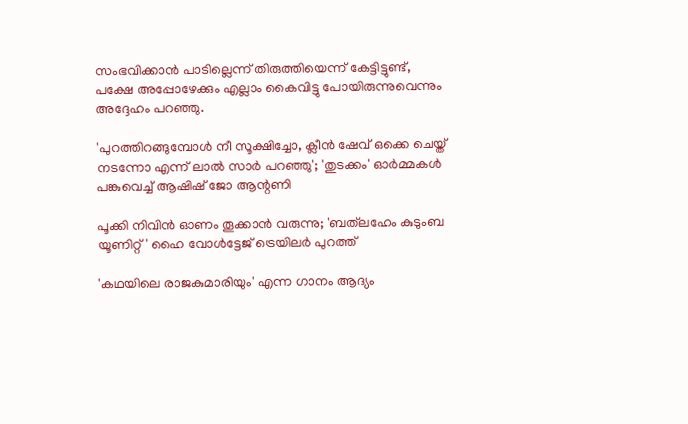സംഭവിക്കാന്‍ പാടില്ലെന്ന് തിരുത്തിയെന്ന് കേട്ടിട്ടുണ്ട്, പക്ഷേ അപ്പോഴേക്കും എല്ലാം കൈവിട്ടു പോയിരുന്നുവെന്നും അദ്ദേഹം പറഞ്ഞു.

'പുറത്തിറങ്ങുമ്പോൾ നീ സൂക്ഷിച്ചോ, ക്ലീൻ ഷേവ് ഒക്കെ ചെയ്ത് നടന്നോ എന്ന് ലാൽ സാർ പറഞ്ഞു'; 'തുടക്കം' ഓർമ്മകൾ പങ്കുവെച്ച് ആഷിഷ് ജോ ആന്റണി

പൂക്കി നിവിൻ ഓണം തൂക്കാൻ വരുന്നു; 'ബത്‍ലഹേം കുടുംബ യൂണിറ്റ്' ഹൈ വോൾട്ടേജ് ട്രെയിലർ പുറത്ത്

'കഥയിലെ രാജകുമാരിയും' എന്ന ഗാനം ആദ്യം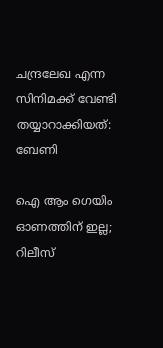ചന്ദ്രലേഖ എന്ന സിനിമക്ക് വേണ്ടി തയ്യാറാക്കിയത്: ബേണി

ഐ ആം ഗെയിം ഓണത്തിന് ഇല്ല; റിലീസ്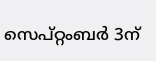സെപ്റ്റംബർ 3ന്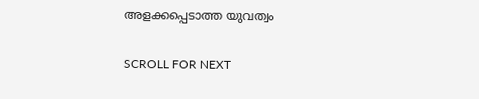അളക്കപ്പെടാത്ത യുവത്വം

SCROLL FOR NEXT